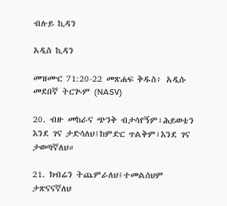ብሉይ ኪዳን

አዲስ ኪዳን

መዝሙር 71:20-22 መጽሐፍ ቅዱስ፥ አዲሱ መደበኛ ትርጒም (NASV)

20. ብዙ መከራና ጭንቅ ብታሳየኝም፣ሕይወቴን እንደ ገና ታድሳለህ፤ከምድር ጥልቅም፣እንደ ገና ታወጣኛለህ።

21. ክብሬን ትጨምራለህ፤ተመልሰህም ታጽናናኛለህ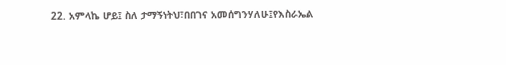22. አምላኬ ሆይ፤ ስለ ታማኝነትህ፣በበገና አመሰግንሃለሁ፤የእስራኤል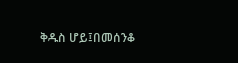ቅዱስ ሆይ፤በመሰንቆ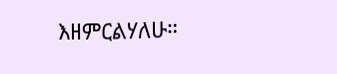እዘምርልሃለሁ።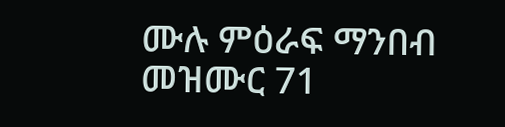ሙሉ ምዕራፍ ማንበብ መዝሙር 71